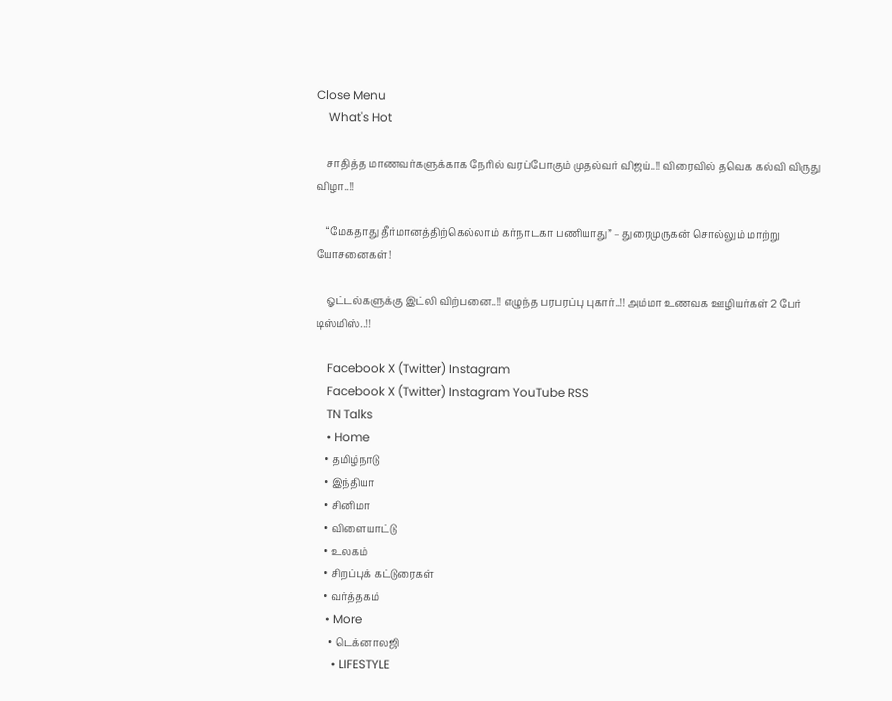Close Menu
    What's Hot

    சாதித்த மாணவர்களுக்காக நேரில் வரப்போகும் முதல்வர் விஜய்..!! விரைவில் தவெக கல்வி விருது விழா..!!

    “மேகதாது தீர்மானத்திற்கெல்லாம் கர்நாடகா பணியாது” – துரைமுருகன் சொல்லும் மாற்று யோசனைகள்!

    ஓட்டல்களுக்கு இட்லி விற்பனை..!! எழுந்த பரபரப்பு புகார்..!! அம்மா உணவக ஊழியர்கள் 2 பேர் டிஸ்மிஸ்..!!

    Facebook X (Twitter) Instagram
    Facebook X (Twitter) Instagram YouTube RSS
    TN Talks
    • Home
    • தமிழ்நாடு
    • இந்தியா
    • சினிமா
    • விளையாட்டு
    • உலகம்
    • சிறப்புக் கட்டுரைகள்
    • வர்த்தகம்
    • More
      • டெக்னாலஜி
      • LIFESTYLE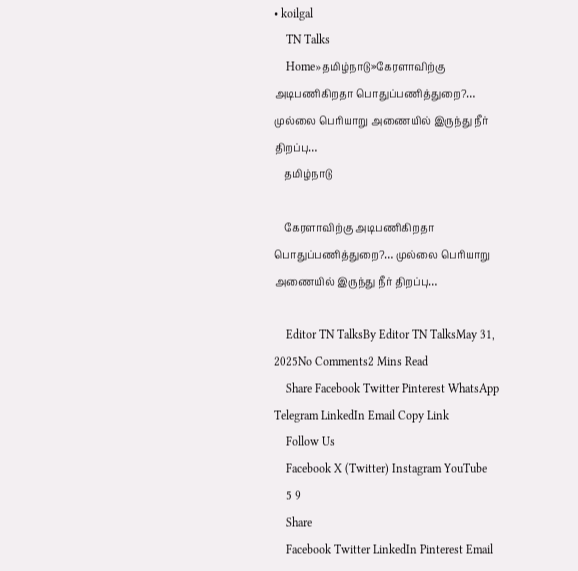• koilgal
    TN Talks
    Home»தமிழ்நாடு»கேரளாவிற்கு அடிபணிகிறதா பொதுப்பணித்துறை?… முல்லை பெரியாறு அணையில் இருந்து நீர் திறப்பு…
    தமிழ்நாடு

    கேரளாவிற்கு அடிபணிகிறதா பொதுப்பணித்துறை?… முல்லை பெரியாறு அணையில் இருந்து நீர் திறப்பு…

    Editor TN TalksBy Editor TN TalksMay 31, 2025No Comments2 Mins Read
    Share Facebook Twitter Pinterest WhatsApp Telegram LinkedIn Email Copy Link
    Follow Us
    Facebook X (Twitter) Instagram YouTube
    5 9
    Share
    Facebook Twitter LinkedIn Pinterest Email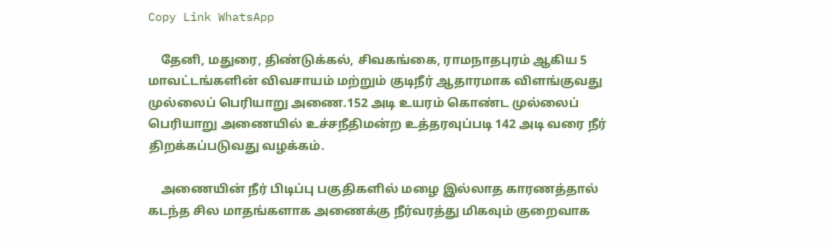Copy Link WhatsApp

    தேனி, மதுரை, திண்டுக்கல், சிவகங்கை, ராமநாதபுரம் ஆகிய 5 மாவட்டங்களின் விவசாயம் மற்றும் குடிநீர் ஆதாரமாக விளங்குவது முல்லைப் பெரியாறு அணை.152 அடி உயரம் கொண்ட முல்லைப் பெரியாறு அணையில் உச்சநீதிமன்ற உத்தரவுப்படி 142 அடி வரை நீர் திறக்கப்படுவது வழக்கம்.

    அணையின் நீர் பிடிப்பு பகுதிகளில் மழை இல்லாத காரணத்தால் கடந்த சில மாதங்களாக அணைக்கு நீர்வரத்து மிகவும் குறைவாக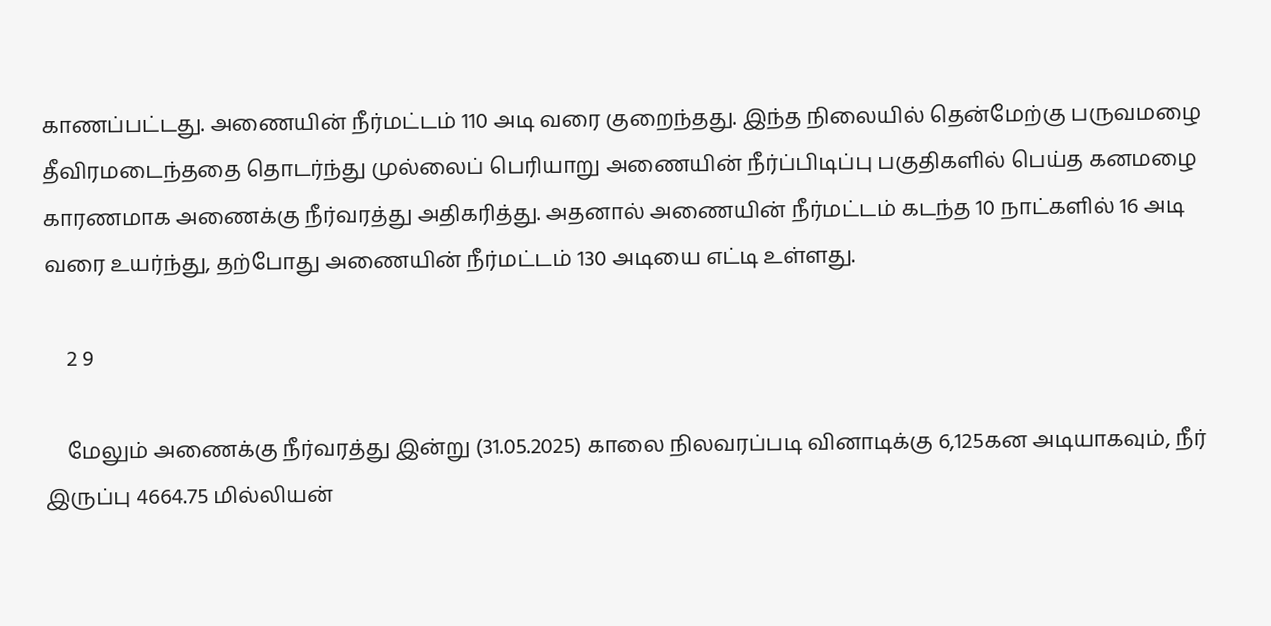காணப்பட்டது. அணையின் நீர்மட்டம் 110 அடி வரை குறைந்தது. இந்த நிலையில் தென்மேற்கு பருவமழை தீவிரமடைந்ததை தொடர்ந்து முல்லைப் பெரியாறு அணையின் நீர்ப்பிடிப்பு பகுதிகளில் பெய்த கனமழை காரணமாக அணைக்கு நீர்வரத்து அதிகரித்து. அதனால் அணையின் நீர்மட்டம் கடந்த 10 நாட்களில் 16 அடி வரை உயர்ந்து, தற்போது அணையின் நீர்மட்டம் 130 அடியை எட்டி உள்ளது.

    2 9

    மேலும் அணைக்கு நீர்வரத்து இன்று (31.05.2025) காலை நிலவரப்படி வினாடிக்கு 6,125கன அடியாகவும், நீர் இருப்பு 4664.75 மில்லியன்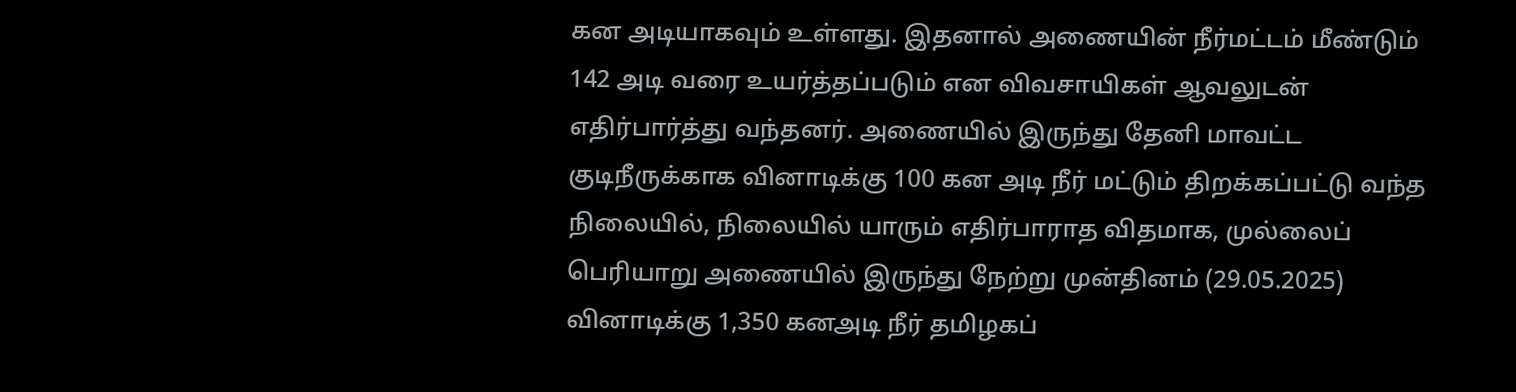கன அடியாகவும் உள்ளது. இதனால் அணையின் நீர்மட்டம் மீண்டும் 142 அடி வரை உயர்த்தப்படும் என விவசாயிகள் ஆவலுடன் எதிர்பார்த்து வந்தனர். அணையில் இருந்து தேனி மாவட்ட குடிநீருக்காக வினாடிக்கு 100 கன அடி நீர் மட்டும் திறக்கப்பட்டு வந்த நிலையில், நிலையில் யாரும் எதிர்பாராத விதமாக, முல்லைப் பெரியாறு அணையில் இருந்து நேற்று முன்தினம் (29.05.2025) வினாடிக்கு 1,350 கனஅடி நீர் தமிழகப்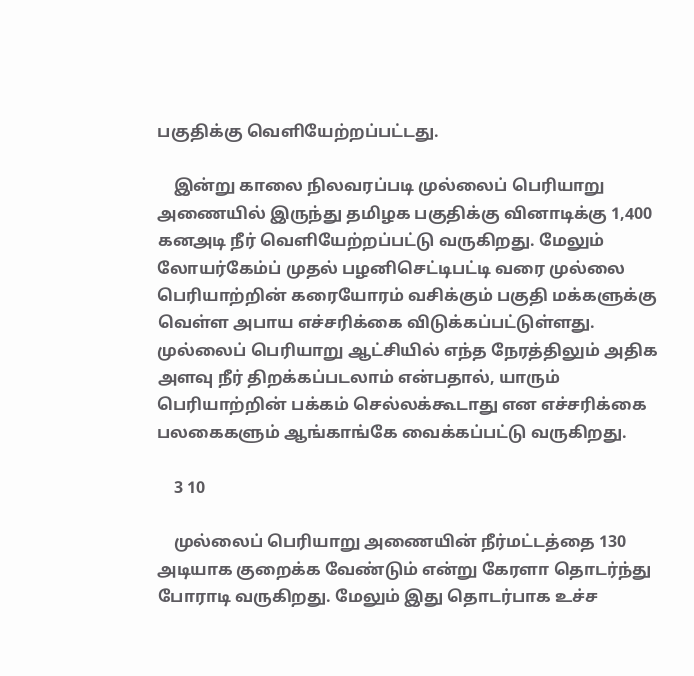பகுதிக்கு வெளியேற்றப்பட்டது.

    இன்று காலை நிலவரப்படி முல்லைப் பெரியாறு அணையில் இருந்து தமிழக பகுதிக்கு வினாடிக்கு 1,400 கனஅடி நீர் வெளியேற்றப்பட்டு வருகிறது. மேலும் லோயர்கேம்ப் முதல் பழனிசெட்டிபட்டி வரை முல்லை பெரியாற்றின் கரையோரம் வசிக்கும் பகுதி மக்களுக்கு வெள்ள அபாய எச்சரிக்கை விடுக்கப்பட்டுள்ளது. முல்லைப் பெரியாறு ஆட்சியில் எந்த நேரத்திலும் அதிக அளவு நீர் திறக்கப்படலாம் என்பதால், யாரும் பெரியாற்றின் பக்கம் செல்லக்கூடாது என எச்சரிக்கை பலகைகளும் ஆங்காங்கே வைக்கப்பட்டு வருகிறது.

    3 10

    முல்லைப் பெரியாறு அணையின் நீர்மட்டத்தை 130 அடியாக குறைக்க வேண்டும் என்று கேரளா தொடர்ந்து போராடி வருகிறது. மேலும் இது தொடர்பாக உச்ச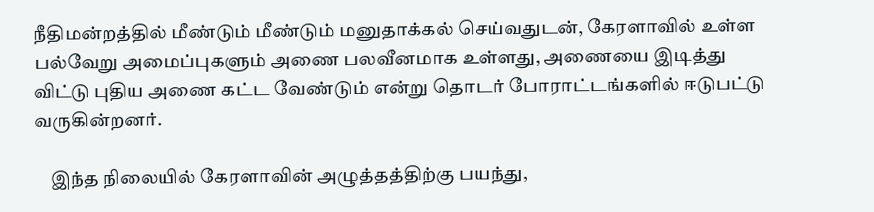நீதிமன்றத்தில் மீண்டும் மீண்டும் மனுதாக்கல் செய்வதுடன், கேரளாவில் உள்ள பல்வேறு அமைப்புகளும் அணை பலவீனமாக உள்ளது, அணையை இடித்து விட்டு புதிய அணை கட்ட வேண்டும் என்று தொடர் போராட்டங்களில் ஈடுபட்டு வருகின்றனர்.

    இந்த நிலையில் கேரளாவின் அழுத்தத்திற்கு பயந்து,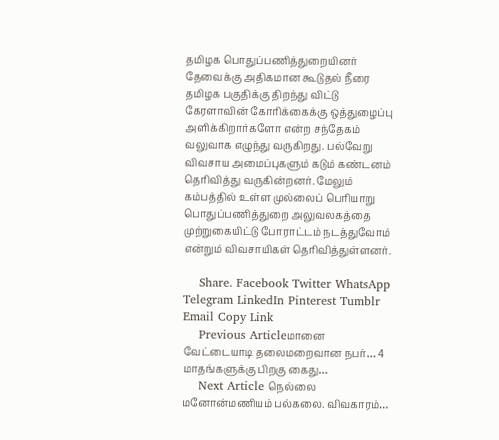தமிழக பொதுப்பணித்துறையினர் தேவைக்கு அதிகமான கூடுதல் நீரை தமிழக பகுதிக்கு திறந்து விட்டு கேரளாவின் கோரிக்கைக்கு ஒத்துழைப்பு அளிக்கிறார்களோ என்ற சந்தேகம் வலுவாக எழுந்து வருகிறது. பல்வேறு விவசாய அமைப்புகளும் கடும் கண்டனம் தெரிவித்து வருகின்றனர். மேலும் கம்பத்தில் உள்ள முல்லைப் பெரியாறு பொதுப்பணித்துறை அலுவலகத்தை முற்றுகையிட்டு போராட்டம் நடத்துவோம் என்றும் விவசாயிகள் தெரிவித்துள்ளனர்.

    Share. Facebook Twitter WhatsApp Telegram LinkedIn Pinterest Tumblr Email Copy Link
    Previous Articleமானை வேட்டையாடி தலைமறைவான நபர்… 4 மாதங்களுக்கு பிறகு கைது…
    Next Article நெல்லை மனோன்மணியம் பல்கலை. விவகாரம்…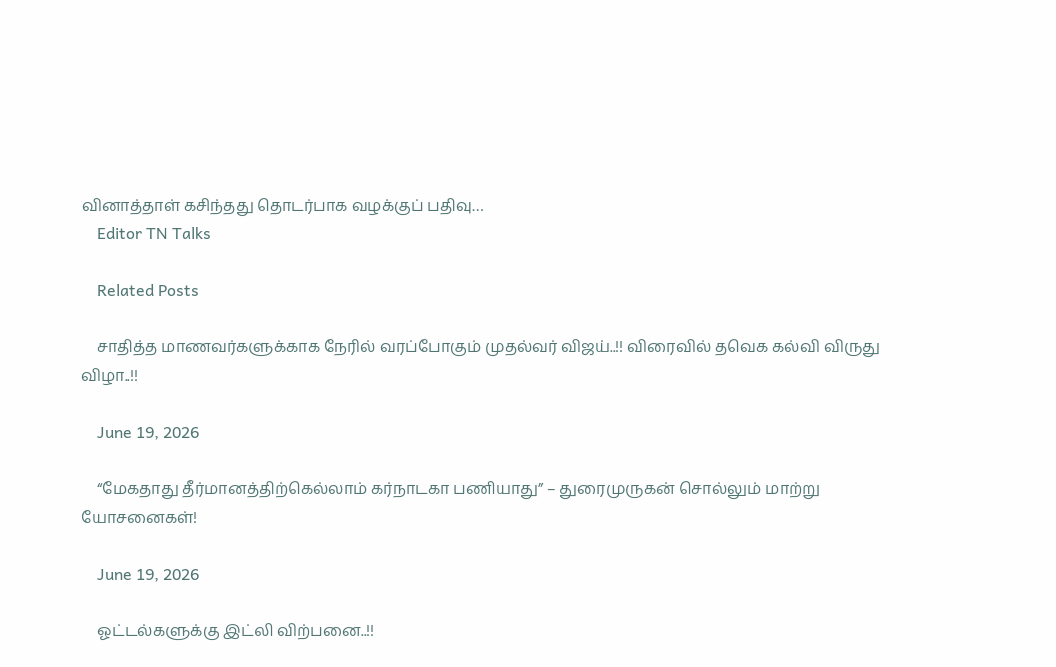வினாத்தாள் கசிந்தது தொடர்பாக வழக்குப் பதிவு…
    Editor TN Talks

    Related Posts

    சாதித்த மாணவர்களுக்காக நேரில் வரப்போகும் முதல்வர் விஜய்..!! விரைவில் தவெக கல்வி விருது விழா..!!

    June 19, 2026

    “மேகதாது தீர்மானத்திற்கெல்லாம் கர்நாடகா பணியாது” – துரைமுருகன் சொல்லும் மாற்று யோசனைகள்!

    June 19, 2026

    ஓட்டல்களுக்கு இட்லி விற்பனை..!!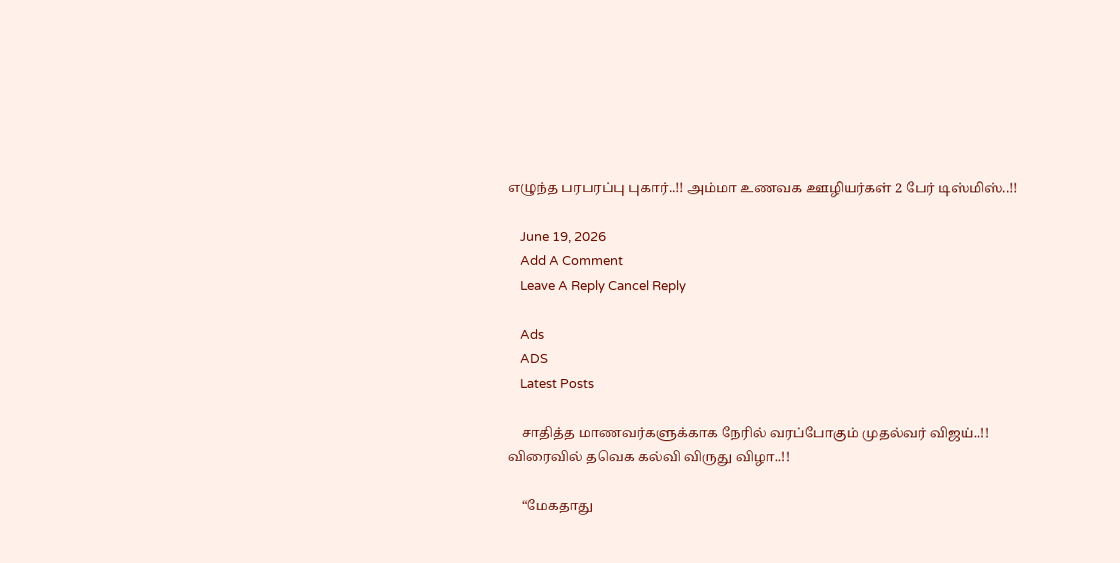எழுந்த பரபரப்பு புகார்..!! அம்மா உணவக ஊழியர்கள் 2 பேர் டிஸ்மிஸ்..!!

    June 19, 2026
    Add A Comment
    Leave A Reply Cancel Reply

    Ads
    ADS
    Latest Posts

    சாதித்த மாணவர்களுக்காக நேரில் வரப்போகும் முதல்வர் விஜய்..!! விரைவில் தவெக கல்வி விருது விழா..!!

    “மேகதாது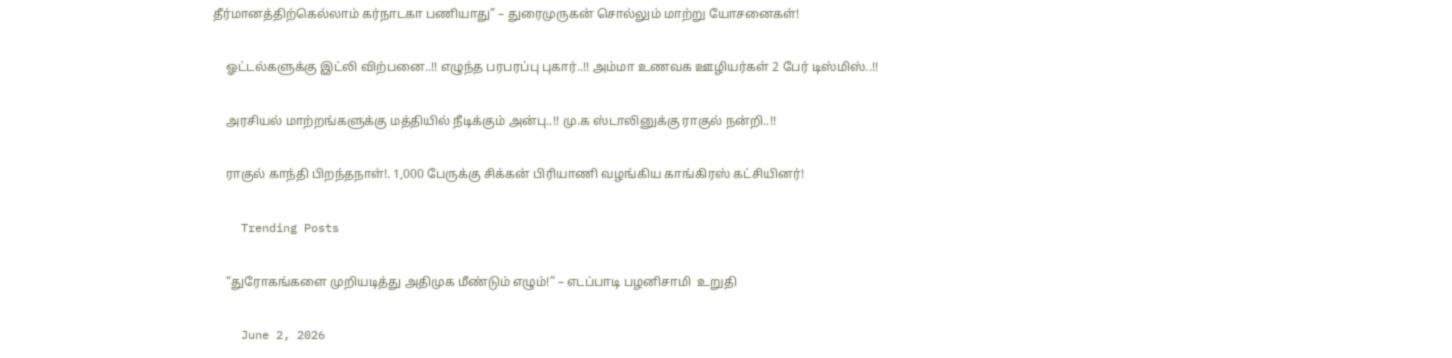தீர்மானத்திற்கெல்லாம் கர்நாடகா பணியாது” – துரைமுருகன் சொல்லும் மாற்று யோசனைகள்!

    ஓட்டல்களுக்கு இட்லி விற்பனை..!! எழுந்த பரபரப்பு புகார்..!! அம்மா உணவக ஊழியர்கள் 2 பேர் டிஸ்மிஸ்..!!

    அரசியல் மாற்றங்களுக்கு மத்தியில் நீடிக்கும் அன்பு..!! மு.க ஸ்டாலினுக்கு ராகுல் நன்றி..!!

    ராகுல் காந்தி பிறந்தநாள்!. 1,000 பேருக்கு சிக்கன் பிரியாணி வழங்கிய காங்கிரஸ் கட்சியினர்!

    Trending Posts

    “துரோகங்களை முறியடித்து அதிமுக மீண்டும் எழும்!” – எடப்பாடி பழனிசாமி  உறுதி

    June 2, 2026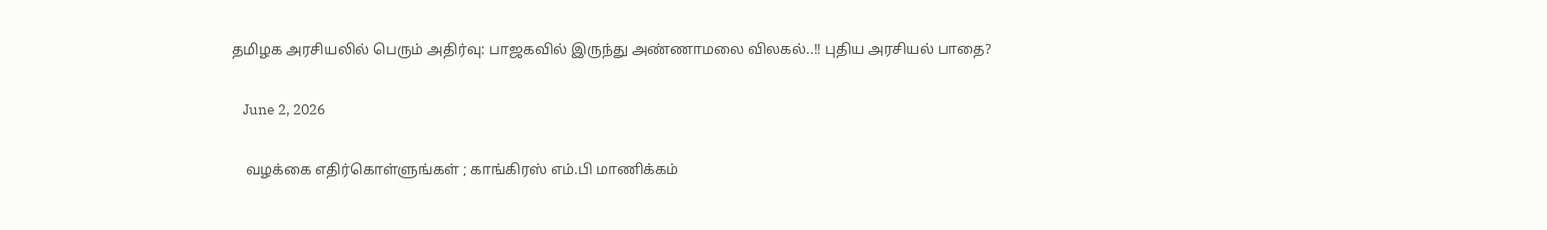தமிழக அரசியலில் பெரும் அதிர்வு: பாஜகவில் இருந்து அண்ணாமலை விலகல்..!! புதிய அரசியல் பாதை?

    June 2, 2026

    வழக்கை எதிர்கொள்ளுங்கள் ; காங்கிரஸ் எம்.பி மாணிக்கம்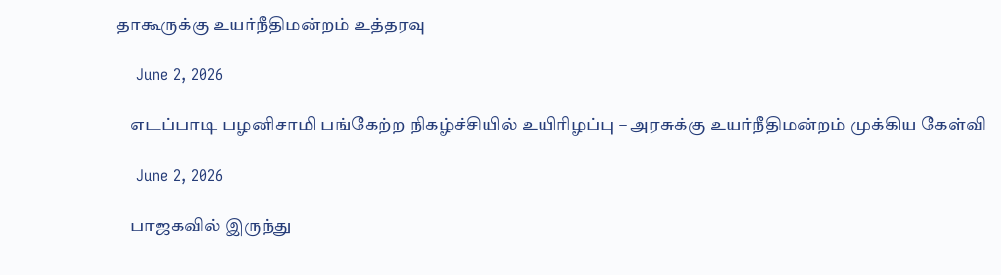தாகூருக்கு உயர்நீதிமன்றம் உத்தரவு

    June 2, 2026

    எடப்பாடி பழனிசாமி பங்கேற்ற நிகழ்ச்சியில் உயிரிழப்பு – அரசுக்கு உயர்நீதிமன்றம் முக்கிய கேள்வி

    June 2, 2026

    பாஜகவில் இருந்து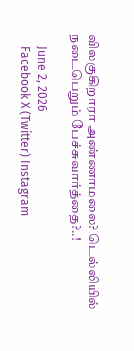விலகுகிறாரா அண்ணாமலை? டெல்லியில் நடைபெறும் பேச்சுவார்த்தை?..!

    June 2, 2026
    Facebook X (Twitter) Instagram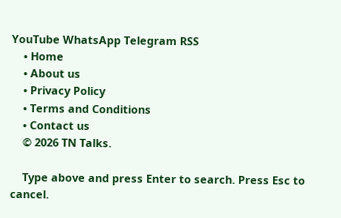YouTube WhatsApp Telegram RSS
    • Home
    • About us
    • Privacy Policy
    • Terms and Conditions
    • Contact us
    © 2026 TN Talks.

    Type above and press Enter to search. Press Esc to cancel.